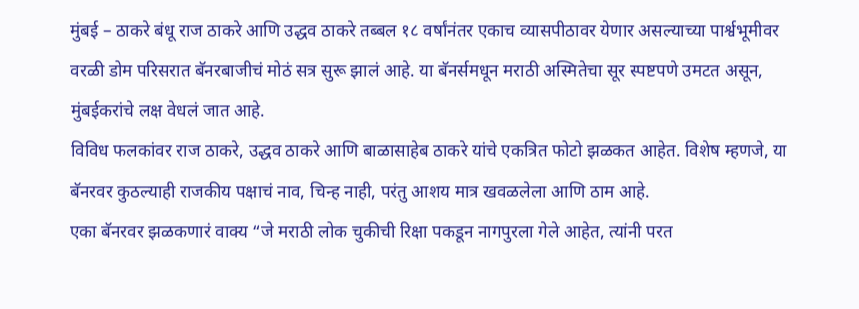मुंबई – ठाकरे बंधू राज ठाकरे आणि उद्धव ठाकरे तब्बल १८ वर्षांनंतर एकाच व्यासपीठावर येणार असल्याच्या पार्श्वभूमीवर वरळी डोम परिसरात बॅनरबाजीचं मोठं सत्र सुरू झालं आहे. या बॅनर्समधून मराठी अस्मितेचा सूर स्पष्टपणे उमटत असून, मुंबईकरांचे लक्ष वेधलं जात आहे.
विविध फलकांवर राज ठाकरे, उद्धव ठाकरे आणि बाळासाहेब ठाकरे यांचे एकत्रित फोटो झळकत आहेत. विशेष म्हणजे, या बॅनरवर कुठल्याही राजकीय पक्षाचं नाव, चिन्ह नाही, परंतु आशय मात्र खवळलेला आणि ठाम आहे.
एका बॅनरवर झळकणारं वाक्य “जे मराठी लोक चुकीची रिक्षा पकडून नागपुरला गेले आहेत, त्यांनी परत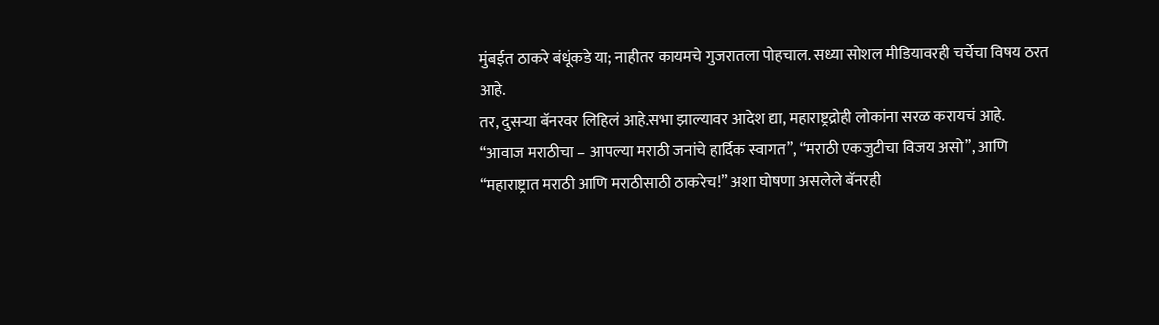मुंबईत ठाकरे बंधूंकडे या; नाहीतर कायमचे गुजरातला पोहचाल. सध्या सोशल मीडियावरही चर्चेचा विषय ठरत आहे.
तर, दुसऱ्या बॅनरवर लिहिलं आहे.सभा झाल्यावर आदेश द्या, महाराष्ट्रद्रोही लोकांना सरळ करायचं आहे.
“आवाज मराठीचा – आपल्या मराठी जनांचे हार्दिक स्वागत”, “मराठी एकजुटीचा विजय असो”, आणि “महाराष्ट्रात मराठी आणि मराठीसाठी ठाकरेच!” अशा घोषणा असलेले बॅनरही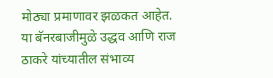मोठ्या प्रमाणावर झळकत आहेत.
या बॅनरबाजीमुळे उद्धव आणि राज ठाकरे यांच्यातील संभाव्य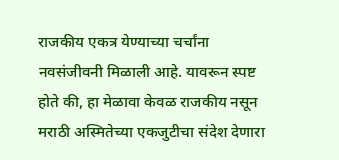राजकीय एकत्र येण्याच्या चर्चांना नवसंजीवनी मिळाली आहे. यावरून स्पष्ट होते की, हा मेळावा केवळ राजकीय नसून मराठी अस्मितेच्या एकजुटीचा संदेश देणारा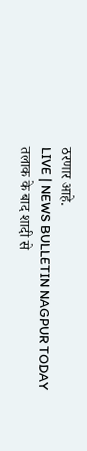ठरणार आहे.
LIVE | NEWS BULLETIN NAGPUR TODAY
तलाक के बाद शादी से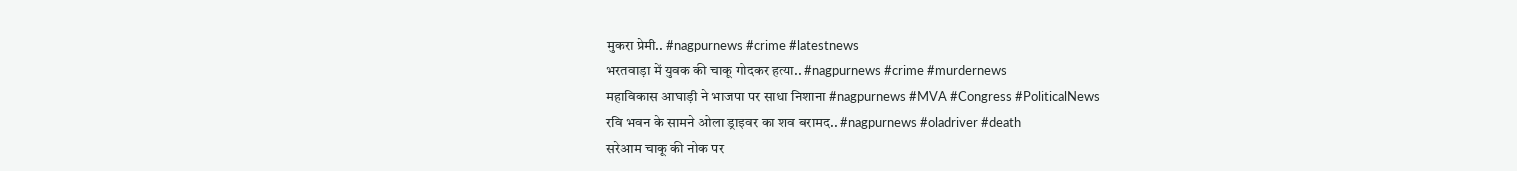मुकरा प्रेमी.. #nagpurnews #crime #latestnews
भरतवाड़ा में युवक की चाकू गोदकर हत्या.. #nagpurnews #crime #murdernews
महाविकास आघाड़ी ने भाजपा पर साधा निशाना #nagpurnews #MVA #Congress #PoliticalNews
रवि भवन के सामने ओला ड्राइवर का शव बरामद.. #nagpurnews #oladriver #death
सरेआम चाकू की नोक पर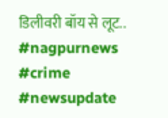डिलीवरी बॉय से लूट.. #nagpurnews #crime #newsupdate